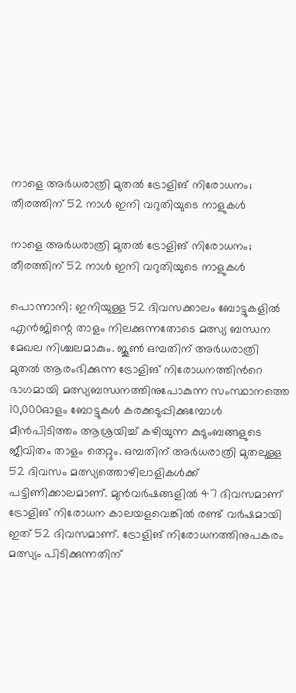നാളെ അര്‍ധരാത്രി മുതല്‍ ട്രോളിങ് നിരോധനം; തീരത്തിന് 52 നാൾ ഇനി വറുതിയുടെ നാളുകൾ

നാളെ അര്‍ധരാത്രി മുതല്‍ ട്രോളിങ് നിരോധനം; തീരത്തിന് 52 നാൾ ഇനി വറുതിയുടെ നാളുകൾ

പൊന്നാനി: ഇനിയുള്ള 52 ദിവസക്കാലം ബോട്ടുകളിൽ എൻജിന്റെ താളം നിലക്കുന്നതോടെ മത്സ്യ ബന്ധന മേഖല നിശ്ചലമാകും. ജൂൺ ഒമ്പതിന് അർധരാത്രി മുതൽ ആരംഭിക്കുന്ന ട്രോളിങ് നിരോധനത്തിന്‍റെ ഭാഗമായി മത്സ്യബന്ധനത്തിനുപോകുന്ന സംസ്ഥാനത്തെ 10,000ഓളം ബോട്ടുകൾ കരക്കടുപ്പിക്കുമ്പോൾ മീൻപിടിത്തം ആശ്രയിച്ച് കഴിയുന്ന കുടുംബങ്ങളുടെ ജീവിതം താളം തെറ്റും. ഒമ്പതിന് അർധരാത്രി മുതലുള്ള 52 ദിവസം മത്സ്യത്തൊഴിലാളികൾക്ക് പട്ടിണിക്കാലമാണ്. മുൻവർഷങ്ങളിൽ 47 ദിവസമാണ് ട്രോളിങ് നിരോധന കാലയളവെങ്കിൽ രണ്ട് വർഷമായി ഇത് 52 ദിവസമാണ്. ട്രോളിങ് നിരോധനത്തിനുപകരം മത്സ്യം പിടിക്കുന്നതിന്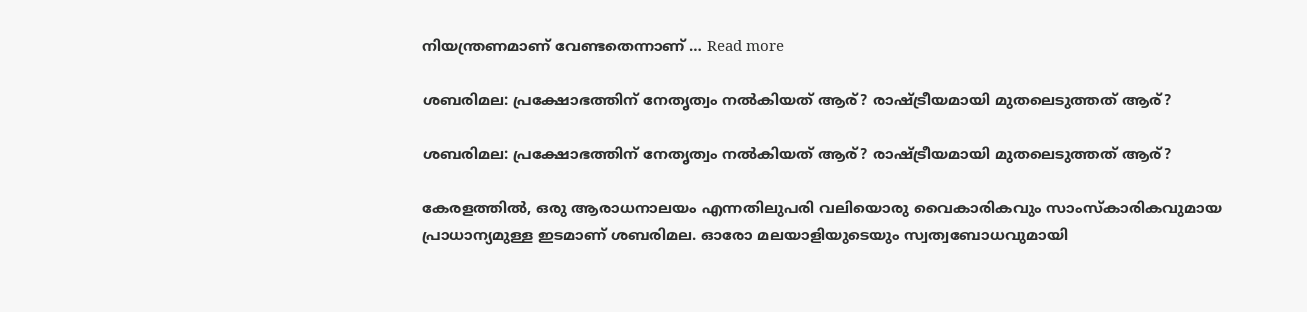നിയന്ത്രണമാണ് വേണ്ടതെന്നാണ് … Read more

ശബരിമല: പ്രക്ഷോഭത്തിന് നേതൃത്വം നല്‍കിയത് ആര്? രാഷ്ട്രീയമായി മുതലെടുത്തത് ആര്?

ശബരിമല: പ്രക്ഷോഭത്തിന് നേതൃത്വം നല്‍കിയത് ആര്? രാഷ്ട്രീയമായി മുതലെടുത്തത് ആര്?

കേരളത്തില്‍, ഒരു ആരാധനാലയം എന്നതിലുപരി വലിയൊരു വൈകാരികവും സാംസ്‌കാരികവുമായ പ്രാധാന്യമുള്ള ഇടമാണ് ശബരിമല. ഓരോ മലയാളിയുടെയും സ്വത്വബോധവുമായി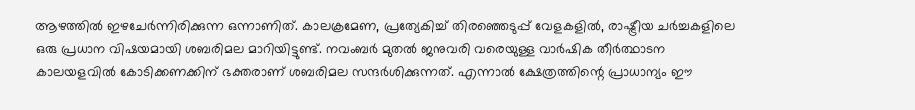ആഴത്തില്‍ ഇഴചേര്‍ന്നിരിക്കുന്ന ഒന്നാണിത്. കാലക്രമേണ, പ്രത്യേകിച്ച് തിരഞ്ഞെടുപ്പ് വേളകളില്‍, രാഷ്ട്രീയ ചര്‍ച്ചകളിലെ ഒരു പ്രധാന വിഷയമായി ശബരിമല മാറിയിട്ടുണ്ട്. നവംബര്‍ മുതല്‍ ജനുവരി വരെയുള്ള വാര്‍ഷിക തീര്‍ത്ഥാടന കാലയളവില്‍ കോടിക്കണക്കിന് ഭക്തരാണ് ശബരിമല സന്ദര്‍ശിക്കുന്നത്. എന്നാല്‍ ക്ഷേത്രത്തിന്റെ പ്രാധാന്യം ഈ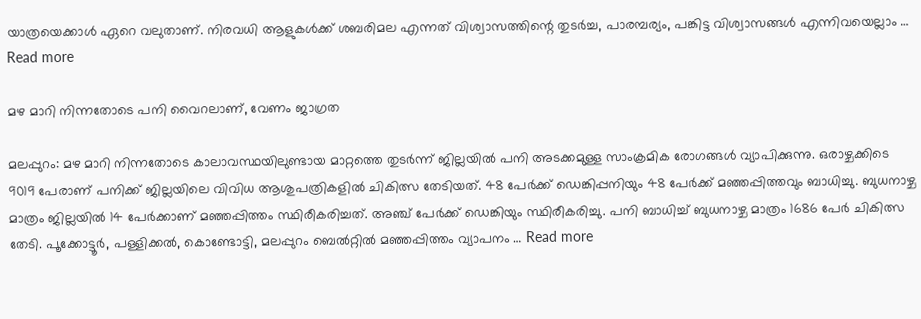യാത്രയെക്കാള്‍ ഏറെ വലുതാണ്. നിരവധി ആളുകള്‍ക്ക് ശബരിമല എന്നത് വിശ്വാസത്തിന്റെ തുടര്‍ച്ച, പാരമ്പര്യം, പങ്കിട്ട വിശ്വാസങ്ങള്‍ എന്നിവയെല്ലാം … Read more

മഴ മാറി നിന്നതോടെ പനി വൈറലാണ്, വേണം ജാഗ്രത

മലപ്പുറം: മഴ മാറി നിന്നതോടെ കാലാവസ്ഥയിലുണ്ടായ മാറ്റത്തെ തുടർന്ന് ജില്ലയിൽ പനി അടക്കമുള്ള സാംക്രമിക രോഗങ്ങൾ വ്യാപിക്കുന്നു. ഒരാഴ്ചക്കിടെ 9019 പേരാണ് പനിക്ക് ജില്ലയിലെ വിവിധ ആശുപത്രികളിൽ ചികിത്സ തേടിയത്. 48 പേർക്ക് ഡെങ്കിപ്പനിയും 48 പേർക്ക് മഞ്ഞപ്പിത്തവും ബാധിച്ചു. ബുധനാഴ്ച മാത്രം ജില്ലയിൽ 14 പേർക്കാണ് മഞ്ഞപ്പിത്തം സ്ഥിരീകരിച്ചത്. അഞ്ച് പേർക്ക് ഡെങ്കിയും സ്ഥിരീകരിച്ചു. പനി ബാധിച്ച് ബുധനാഴ്ച മാത്രം 1686 പേർ ചികിത്സ തേടി. പൂക്കോട്ടൂർ, പള്ളിക്കൽ, കൊണ്ടോട്ടി, മലപ്പുറം ബെൽറ്റിൽ മഞ്ഞപ്പിത്തം വ്യാപനം … Read more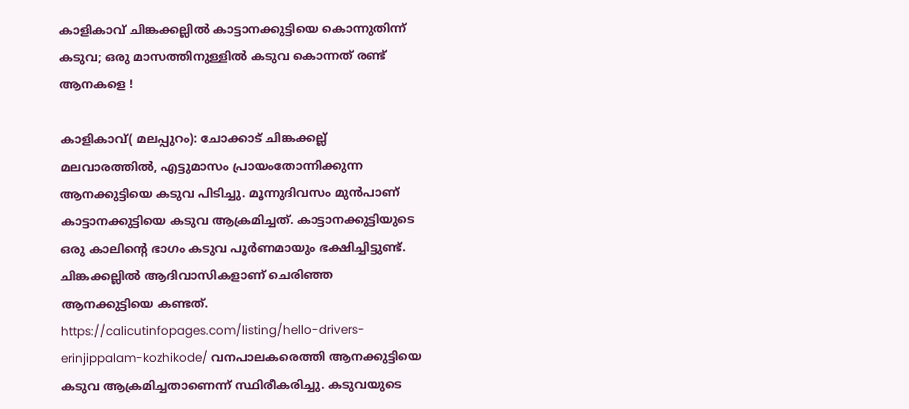കാളികാവ് ചിങ്കക്കല്ലില്‍ കാട്ടാനക്കുട്ടിയെ കൊന്നുതിന്ന് കടുവ; ഒരു മാസത്തിനുള്ളില്‍ കടുവ കൊന്നത് രണ്ട് ആനകളെ !

കാളികാവ്( മലപ്പുറം): ചോക്കാട് ചിങ്കക്കല്ല് മലവാരത്തില്‍, എട്ടുമാസം പ്രായംതോന്നിക്കുന്ന ആനക്കുട്ടിയെ കടുവ പിടിച്ചു. മൂന്നുദിവസം മുന്‍പാണ് കാട്ടാനക്കുട്ടിയെ കടുവ ആക്രമിച്ചത്. കാട്ടാനക്കുട്ടിയുടെ ഒരു കാലിന്റെ ഭാഗം കടുവ പൂര്‍ണമായും ഭക്ഷിച്ചിട്ടുണ്ട്. ചിങ്കക്കല്ലില്‍ ആദിവാസികളാണ് ചെരിഞ്ഞ ആനക്കുട്ടിയെ കണ്ടത്. https://calicutinfopages.com/listing/hello-drivers-erinjippalam-kozhikode/ വനപാലകരെത്തി ആനക്കുട്ടിയെ കടുവ ആക്രമിച്ചതാണെന്ന് സ്ഥിരീകരിച്ചു. കടുവയുടെ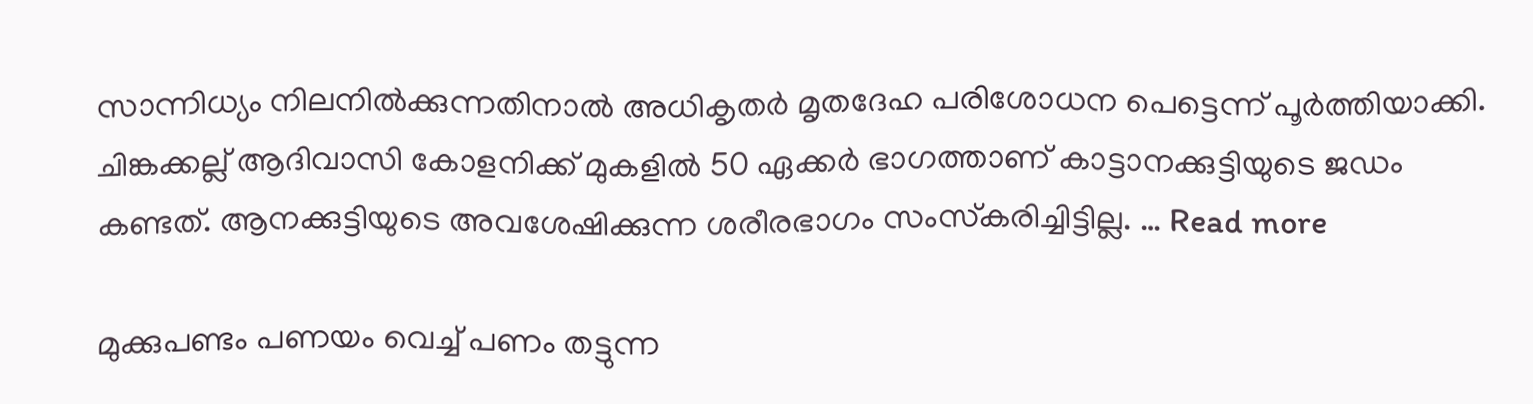സാന്നിധ്യം നിലനില്‍ക്കുന്നതിനാല്‍ അധികൃതര്‍ മൃതദേഹ പരിശോധന പെട്ടെന്ന് പൂര്‍ത്തിയാക്കി. ചിങ്കക്കല്ല് ആദിവാസി കോളനിക്ക് മുകളില്‍ 50 ഏക്കര്‍ ഭാഗത്താണ് കാട്ടാനക്കുട്ടിയുടെ ജഡം കണ്ടത്. ആനക്കുട്ടിയുടെ അവശേഷിക്കുന്ന ശരീരഭാഗം സംസ്‌കരിച്ചിട്ടില്ല. … Read more

മുക്കുപണ്ടം പണയം വെച്ച് പണം തട്ടുന്ന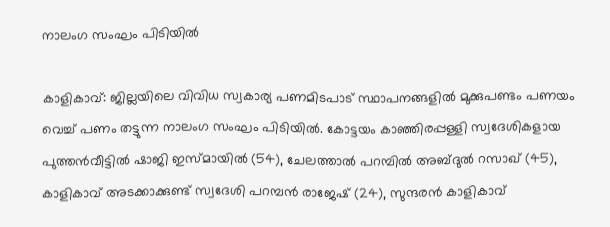നാലംഗ സംഘം പിടിയിൽ

കാളികാവ്: ജില്ലയിലെ വിവിധ സ്വകാര്യ പണമിടപാട് സ്ഥാപനങ്ങളിൽ മുക്കുപണ്ടം പണയം വെച്ച് പണം തട്ടുന്ന നാലംഗ സംഘം പിടിയിൽ. കോട്ടയം കാഞ്ഞിരപ്പള്ളി സ്വദേശികളായ പുത്തൻവീട്ടിൽ ഷാജി ഇസ്മായിൽ (54), ചേലത്താൽ പറമ്പിൽ അബ്ദുൽ റസാഖ് (45), കാളികാവ് അടക്കാക്കുണ്ട് സ്വദേശി പറമ്പൻ രാജേഷ് (24), സുന്ദരൻ കാളികാവ്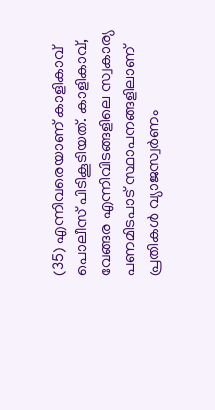(35) എന്നിവരെയാണ് കാളികാവ് പൊലീസ് പിടികൂടിയത്. കാളികാവ്, വേങ്ങര എന്നിവിടങ്ങളിലെ സ്വകാര്യ പണമിടപാട് സ്ഥാപനങ്ങളിലാണ് പ്രതികൾ വ്യാജസ്വർണം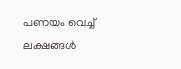പണയം വെച്ച് ലക്ഷങ്ങൾ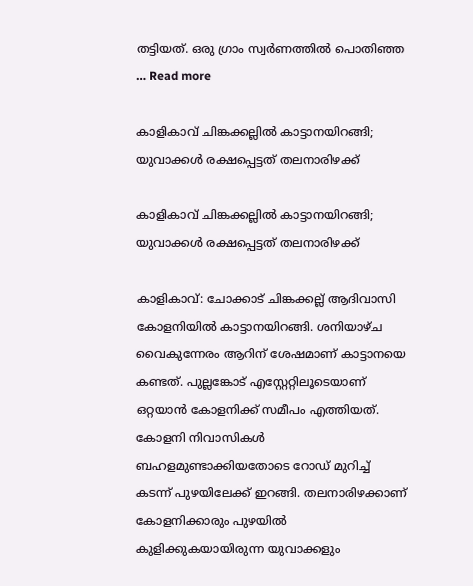തട്ടിയത്. ഒരു ഗ്രാം സ്വർണത്തിൽ പൊതിഞ്ഞ … Read more

കാളികാവ് ചിങ്കക്കല്ലിൽ കാട്ടാനയിറങ്ങി; യുവാക്കൾ രക്ഷപ്പെട്ടത് തലനാരിഴക്ക്

കാളികാവ് ചിങ്കക്കല്ലിൽ കാട്ടാനയിറങ്ങി; യുവാക്കൾ രക്ഷപ്പെട്ടത് തലനാരിഴക്ക്

കാളികാവ്: ചോക്കാട് ചിങ്കക്കല്ല് ആദിവാസി കോളനിയിൽ കാട്ടാനയിറങ്ങി. ശനിയാഴ്ച വൈകുന്നേരം ആറിന് ശേഷമാണ് കാട്ടാനയെ കണ്ടത്. പുല്ലങ്കോട് എസ്റ്റേറ്റിലൂടെയാണ് ഒറ്റയാൻ കോളനിക്ക് സമീപം എത്തിയത്. കോളനി നിവാസികൾ ബഹളമുണ്ടാക്കിയതോടെ റോഡ് മുറിച്ച് കടന്ന് പുഴയിലേക്ക് ഇറങ്ങി. തലനാരിഴക്കാണ് കോളനിക്കാരും പുഴയിൽ കുളിക്കുകയായിരുന്ന യുവാക്കളും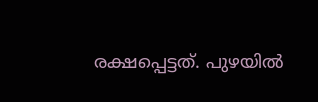രക്ഷപ്പെട്ടത്. പുഴയിൽ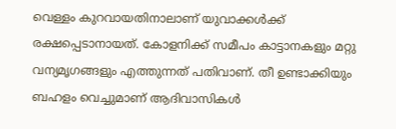വെള്ളം കുറവായതിനാലാണ് യുവാക്കൾക്ക് രക്ഷപ്പെടാനായത്. കോളനിക്ക് സമീപം കാട്ടാനകളും മറ്റു വന്യമൃഗങ്ങളും എത്തുന്നത് പതിവാണ്. തീ ഉണ്ടാക്കിയും ബഹളം വെച്ചുമാണ് ആദിവാസികൾ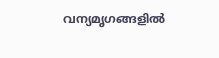വന്യമൃഗങ്ങളിൽ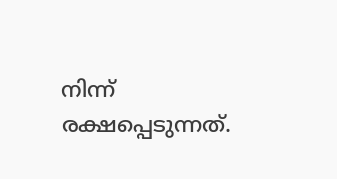നിന്ന് രക്ഷപ്പെടുന്നത്.